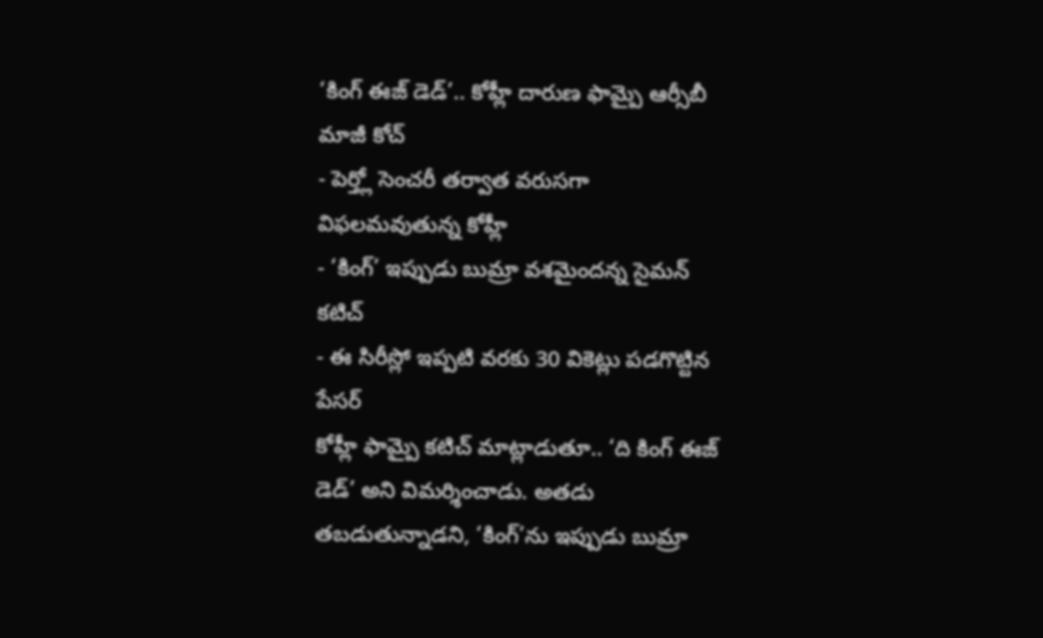‘కింగ్ ఈజ్ డెడ్’.. కోహ్లీ దారుణ ఫామ్పై ఆర్సీబీ మాజీ కోచ్
- పెర్త్లో సెంచరీ తర్వాత వరుసగా విఫలమవుతున్న కోహ్లీ
- ‘కింగ్’ ఇప్పుడు బుమ్రా వశమైందన్న సైమన్ కటిచ్
- ఈ సిరీస్లో ఇప్పటి వరకు 30 వికెట్లు పడగొట్టిన పేసర్
కోహ్లీ ఫామ్పై కటిచ్ మాట్లాడుతూ.. ‘ది కింగ్ ఈజ్ డెడ్’ అని విమర్శించాడు. అతడు తబడుతున్నాడని, ‘కింగ్’ను ఇప్పుడు బుమ్రా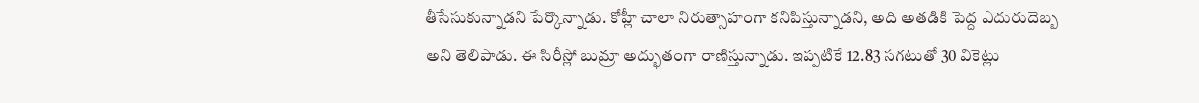తీసేసుకున్నాడని పేర్కొన్నాడు. కోహ్లీ చాలా నిరుత్సాహంగా కనిపిస్తున్నాడని, అది అతడికి పెద్ద ఎదురుదెబ్బ అని తెలిపాడు. ఈ సిరీస్లో బుమ్రా అద్భుతంగా రాణిస్తున్నాడు. ఇప్పటికే 12.83 సగటుతో 30 వికెట్లు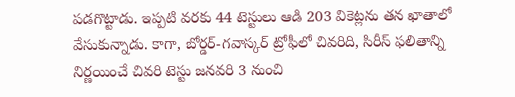పడగొట్టాడు. ఇప్పటి వరకు 44 టెస్టులు ఆడి 203 వికెట్లను తన ఖాతాలో వేసుకున్నాడు. కాగా, బోర్డర్-గవాస్కర్ ట్రోఫీలో చివరిది, సిరీస్ ఫలితాన్ని నిర్ణయించే చివరి టెస్టు జనవరి 3 నుంచి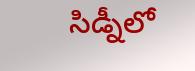సిడ్నీలో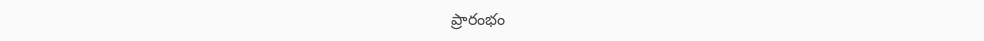ప్రారంభం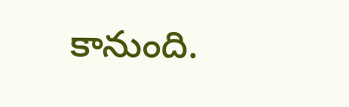కానుంది.